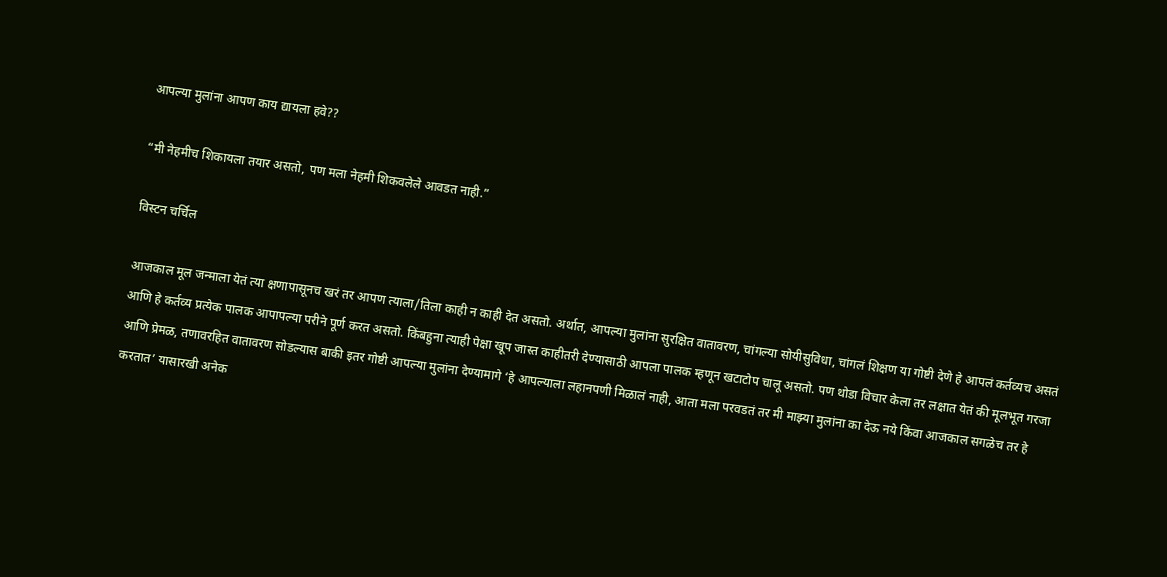आपल्या मुलांना आपण काय द्यायला हवे??

“मी नेहमीच शिकायला तयार असतो, पण मला नेहमी शिकवलेले आवडत नाही.”

विस्टन चर्चिल

आजकाल मूल जन्माला येतं त्या क्षणापासूनच खरं तर आपण त्याला/तिला काही न काही देत असतो. अर्थात, आपल्या मुलांना सुरक्षित वातावरण, चांगल्या सोयीसुविधा, चांगलं शिक्षण या गोष्टी देणे हे आपलं कर्तव्यच असतं आणि हे कर्तव्य प्रत्येक पालक आपापल्या परीने पूर्ण करत असतो. किंबहुना त्याही पेक्षा खूप जास्त काहीतरी देण्यासाठी आपला पालक म्हणून खटाटोप चालू असतो. पण थोडा विचार केला तर लक्षात येतं की मूलभूत गरजा आणि प्रेमळ, तणावरहित वातावरण सोडल्यास बाकी इतर गोष्टी आपल्या मुलांना देण्यामागे ‘हे आपल्याला लहानपणी मिळालं नाही, आता मला परवडतं तर मी माझ्या मुलांना का देऊ नये किंवा आजकाल सगळेच तर हे करतात’ यासारखी अनेक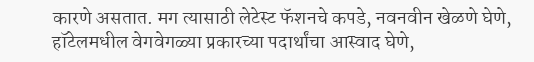कारणे असतात. मग त्यासाठी लेटेस्ट फॅशनचे कपडे, नवनवीन खेळणे घेणे, हॉटेलमधील वेगवेगळ्या प्रकारच्या पदार्थांचा आस्वाद घेणे,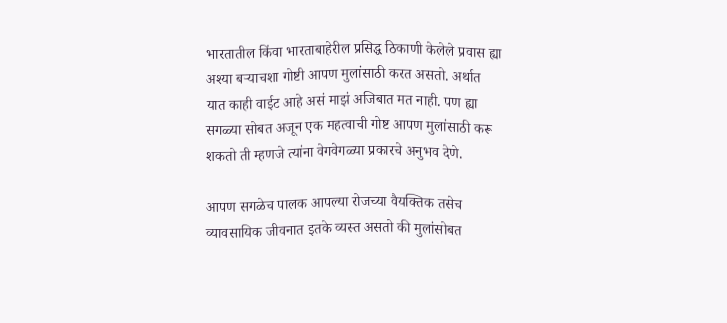भारतातील किंवा भारताबाहेरील प्रसिद्ध ठिकाणी केलेले प्रवास ह्या अश्या बऱ्याचशा गोष्टी आपण मुलांसाठी करत असतो. अर्थात यात काही वाईट आहे असं माझं अजिबात मत नाही. पण ह्या सगळ्या सोबत अजून एक महत्वाची गोष्ट आपण मुलांसाठी करू शकतो ती म्हणजे त्यांना वेगवेगळ्या प्रकारचे अनुभव देणे.

आपण सगळेच पालक आपल्या रोजच्या वैयक्तिक तसेच व्यावसायिक जीवनात इतके व्यस्त असतो की मुलांसोबत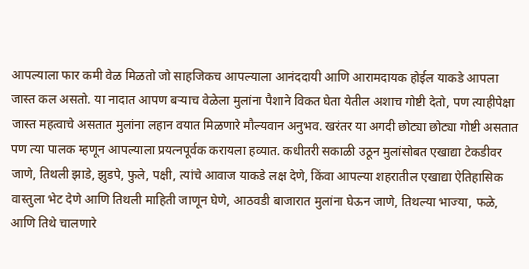आपल्याला फार कमी वेळ मिळतो जो साहजिकच आपल्याला आनंददायी आणि आरामदायक होईल याकडे आपला जास्त कल असतो. या नादात आपण बऱ्याच वेळेला मुलांना पैशाने विकत घेता येतील अशाच गोष्टी देतो, पण त्याहीपेक्षा जास्त महत्वाचे असतात मुलांना लहान वयात मिळणारे मौल्यवान अनुभव. खरंतर या अगदी छोट्या छोट्या गोष्टी असतात पण त्या पालक म्हणून आपल्याला प्रयत्नपूर्वक करायला हव्यात. कधीतरी सकाळी उठून मुलांसोबत एखाद्या टेकडीवर जाणे, तिथली झाडे, झुडपे, फुले, पक्षी, त्यांचे आवाज याकडे लक्ष देणे, किंवा आपल्या शहरातील एखाद्या ऐतिहासिक वास्तुला भेट देणे आणि तिथली माहिती जाणून घेणे, आठवडी बाजारात मुलांना घेऊन जाणे, तिथल्या भाज्या, फळे, आणि तिथे चालणारे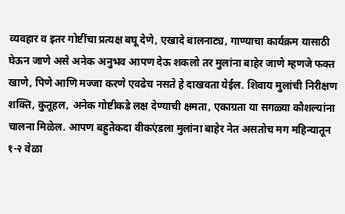व्यवहार व इतर गोष्टींचा प्रत्यक्ष बघू देणे, एखादे बालनाट्य, गाण्याचा कार्यक्रम यासाठी घेऊन जाणे असे अनेक अनुभव आपण देऊ शकलो तर मुलांना बाहेर जाणे म्हणजे फक्त खाणे, पिणे आणि मज्जा करणे एवढेच नसते हे दाखवता येईल. शिवाय मुलांची निरीक्षण शक्ति, कुतूहल, अनेक गोष्टीकडे लक्ष देण्याची क्षमता, एकाग्रता या सगळ्या कौशल्यांना चालना मिळेल. आपण बहुतेकदा वीकएंडला मुलांना बाहेर नेत असतोच मग महिन्यातून १-२ वेळा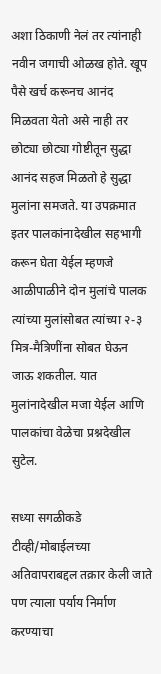अशा ठिकाणी नेलं तर त्यांनाही नवीन जगाची ओळख होते. खूप पैसे खर्च करूनच आनंद मिळवता येतो असे नाही तर छोट्या छोट्या गोष्टीतून सुद्धा आनंद सहज मिळतो हे सुद्धा मुलांना समजते. या उपक्रमात इतर पालकांनादेखील सहभागी करून घेता येईल म्हणजे आळीपाळीने दोन मुलांचे पालक त्यांच्या मुलांसोबत त्यांच्या २-३ मित्र-मैत्रिणींना सोबत घेऊन जाऊ शकतील. यात मुलांनादेखील मजा येईल आणि पालकांचा वेळेचा प्रश्नदेखील सुटेल.

सध्या सगळीकडे टीव्ही/मोबाईलच्या अतिवापराबद्दल तक्रार केली जाते पण त्याला पर्याय निर्माण करण्याचा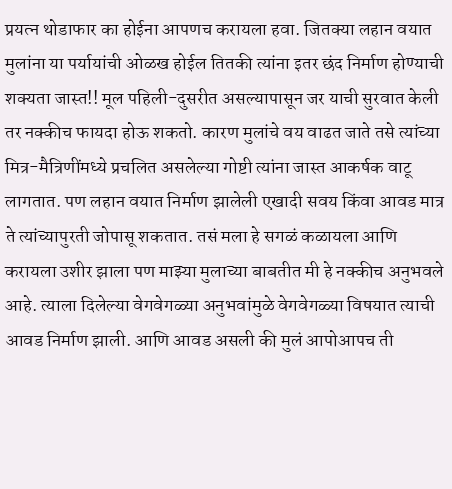प्रयत्न थोडाफार का होईना आपणच करायला हवा. जितक्या लहान वयात मुलांना या पर्यायांची ओळख होईल तितकी त्यांना इतर छंद निर्माण होण्याची शक्यता जास्त!! मूल पहिली-दुसरीत असल्यापासून जर याची सुरवात केली तर नक्कीच फायदा होऊ शकतो. कारण मुलांचे वय वाढत जाते तसे त्यांच्या मित्र-मैत्रिणींमध्ये प्रचलित असलेल्या गोष्टी त्यांना जास्त आकर्षक वाटू लागतात. पण लहान वयात निर्माण झालेली एखादी सवय किंवा आवड मात्र ते त्यांच्यापुरती जोपासू शकतात. तसं मला हे सगळं कळायला आणि करायला उशीर झाला पण माझ्या मुलाच्या बाबतीत मी हे नक्कीच अनुभवले आहे. त्याला दिलेल्या वेगवेगळ्या अनुभवांमुळे वेगवेगळ्या विषयात त्याची आवड निर्माण झाली. आणि आवड असली की मुलं आपोआपच ती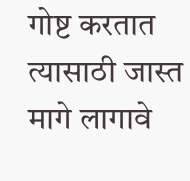गोष्ट करतात त्यासाठी जास्त मागे लागावे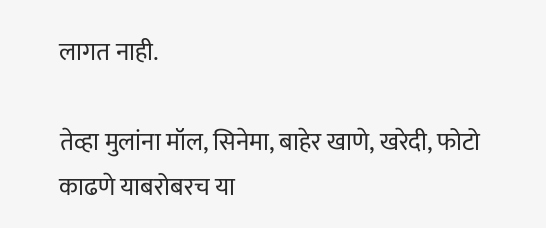लागत नाही.

तेव्हा मुलांना मॉल, सिनेमा, बाहेर खाणे, खरेदी, फोटो काढणे याबरोबरच या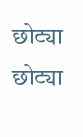छोट्या छोट्या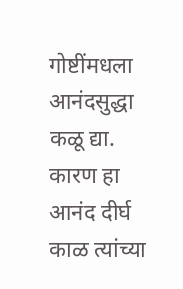गोष्टींमधला आनंदसुद्धा कळू द्या. कारण हा आनंद दीर्घ काळ त्यांच्या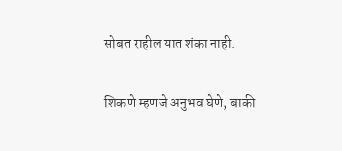सोबत राहील यात शंका नाही.

शिकणे म्हणजे अनुभव घेणे, बाकी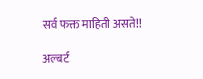सर्व फक्त माहिती असते!!

अल्बर्ट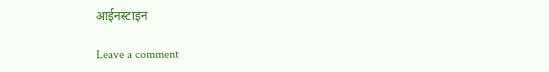आईनस्टाइन

Leave a comment